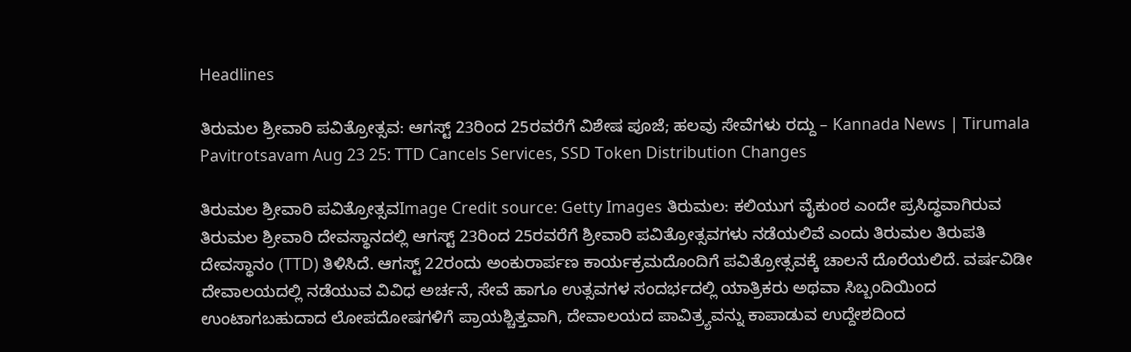Headlines

ತಿರುಮಲ ಶ್ರೀವಾರಿ ಪವಿತ್ರೋತ್ಸವ: ಆಗಸ್ಟ್ 23ರಿಂದ 25ರವರೆಗೆ ವಿಶೇಷ ಪೂಜೆ; ಹಲವು ಸೇವೆಗಳು ರದ್ದು – Kannada News | Tirumala Pavitrotsavam Aug 23 25: TTD Cancels Services, SSD Token Distribution Changes

ತಿರುಮಲ ಶ್ರೀವಾರಿ ಪವಿತ್ರೋತ್ಸವImage Credit source: Getty Images ತಿರುಮಲ: ಕಲಿಯುಗ ವೈಕುಂಠ ಎಂದೇ ಪ್ರಸಿದ್ಧವಾಗಿರುವ ತಿರುಮಲ ಶ್ರೀವಾರಿ ದೇವಸ್ಥಾನದಲ್ಲಿ ಆಗಸ್ಟ್ 23ರಿಂದ 25ರವರೆಗೆ ಶ್ರೀವಾರಿ ಪವಿತ್ರೋತ್ಸವಗಳು ನಡೆಯಲಿವೆ ಎಂದು ತಿರುಮಲ ತಿರುಪತಿ ದೇವಸ್ಥಾನಂ (TTD) ತಿಳಿಸಿದೆ. ಆಗಸ್ಟ್ 22ರಂದು ಅಂಕುರಾರ್ಪಣ ಕಾರ್ಯಕ್ರಮದೊಂದಿಗೆ ಪವಿತ್ರೋತ್ಸವಕ್ಕೆ ಚಾಲನೆ ದೊರೆಯಲಿದೆ. ವರ್ಷವಿಡೀ ದೇವಾಲಯದಲ್ಲಿ ನಡೆಯುವ ವಿವಿಧ ಅರ್ಚನೆ, ಸೇವೆ ಹಾಗೂ ಉತ್ಸವಗಳ ಸಂದರ್ಭದಲ್ಲಿ ಯಾತ್ರಿಕರು ಅಥವಾ ಸಿಬ್ಬಂದಿಯಿಂದ ಉಂಟಾಗಬಹುದಾದ ಲೋಪದೋಷಗಳಿಗೆ ಪ್ರಾಯಶ್ಚಿತ್ತವಾಗಿ, ದೇವಾಲಯದ ಪಾವಿತ್ರ್ಯವನ್ನು ಕಾಪಾಡುವ ಉದ್ದೇಶದಿಂದ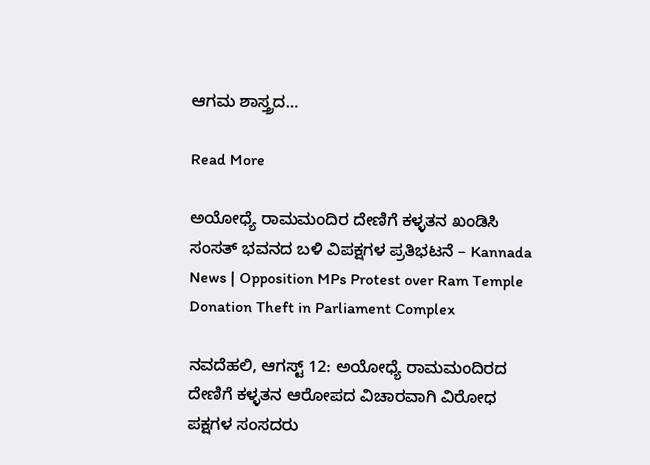ಆಗಮ ಶಾಸ್ತ್ರದ…

Read More

ಅಯೋಧ್ಯೆ ರಾಮಮಂದಿರ ದೇಣಿಗೆ ಕಳ್ಳತನ ಖಂಡಿಸಿ ಸಂಸತ್ ಭವನದ ಬಳಿ ವಿಪಕ್ಷಗಳ ಪ್ರತಿಭಟನೆ – Kannada News | Opposition MPs Protest over Ram Temple Donation Theft in Parliament Complex

ನವದೆಹಲಿ, ಆಗಸ್ಟ್ 12: ಅಯೋಧ್ಯೆ ರಾಮಮಂದಿರದ ದೇಣಿಗೆ ಕಳ್ಳತನ ಆರೋಪದ ವಿಚಾರವಾಗಿ ವಿರೋಧ ಪಕ್ಷಗಳ ಸಂಸದರು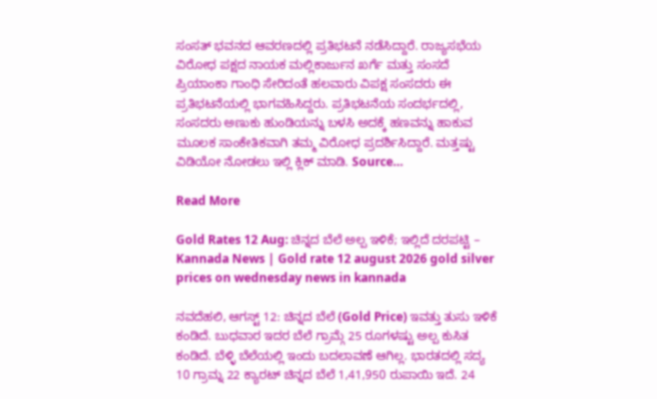ಸಂಸತ್ ಭವನದ ಆವರಣದಲ್ಲಿ ಪ್ರತಿಭಟನೆ ನಡೆಸಿದ್ದಾರೆ. ರಾಜ್ಯಸಭೆಯ ವಿರೋಧ ಪಕ್ಷದ ನಾಯಕ ಮಲ್ಲಿಕಾರ್ಜುನ ಖರ್ಗೆ ಮತ್ತು ಸಂಸದೆ ಪ್ರಿಯಾಂಕಾ ಗಾಂಧಿ ಸೇರಿದಂತೆ ಹಲವಾರು ವಿಪಕ್ಷ ಸಂಸದರು ಈ ಪ್ರತಿಭಟನೆಯಲ್ಲಿ ಭಾಗವಹಿಸಿದ್ದರು. ಪ್ರತಿಭಟನೆಯ ಸಂದರ್ಭದಲ್ಲಿ, ಸಂಸದರು ಅಣುಕು ಹುಂಡಿಯನ್ನು ಬಳಸಿ ಅದಕ್ಕೆ ಹಣವನ್ನು ಹಾಕುವ ಮೂಲಕ ಸಾಂಕೇತಿಕವಾಗಿ ತಮ್ಮ ವಿರೋಧ ಪ್ರದರ್ಶಿಸಿದ್ದಾರೆ. ಮತ್ತಷ್ಟು ವಿಡಿಯೋ ನೋಡಲು ಇಲ್ಲಿ ಕ್ಲಿಕ್ ಮಾಡಿ. Source…

Read More

Gold Rates 12 Aug: ಚಿನ್ನದ ಬೆಲೆ ಅಲ್ಪ ಇಳಿಕೆ; ಇಲ್ಲಿದೆ ದರಪಟ್ಟಿ – Kannada News | Gold rate 12 august 2026 gold silver prices on wednesday news in kannada

ನವದೆಹಲಿ, ಆಗಸ್ಟ್ 12: ಚಿನ್ನದ ಬೆಲೆ (Gold Price) ಇವತ್ತು ತುಸು ಇಳಿಕೆ ಕಂಡಿದೆ. ಬುಧವಾರ ಇದರ ಬೆಲೆ ಗ್ರಾಮ್ಗೆ 25 ರೂಗಳಷ್ಟು ಅಲ್ಪ ಕುಸಿತ ಕಂಡಿದೆ. ಬೆಳ್ಳಿ ಬೆಲೆಯಲ್ಲಿ ಇಂದು ಬದಲಾವಣೆ ಆಗಿಲ್ಲ. ಭಾರತದಲ್ಲಿ ಸದ್ಯ 10 ಗ್ರಾಮ್ನ 22 ಕ್ಯಾರಟ್ ಚಿನ್ನದ ಬೆಲೆ 1,41,950 ರುಪಾಯಿ ಇದೆ. 24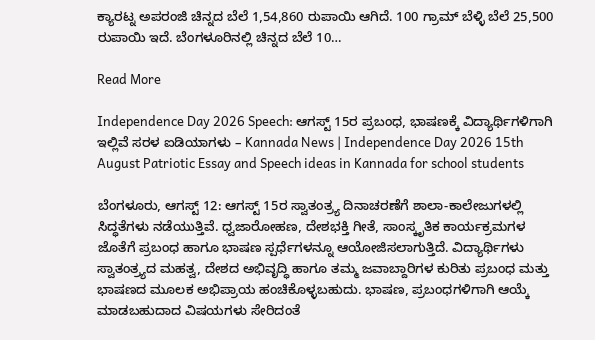ಕ್ಯಾರಟ್ನ ಅಪರಂಜಿ ಚಿನ್ನದ ಬೆಲೆ 1,54,860 ರುಪಾಯಿ ಆಗಿದೆ. 100 ಗ್ರಾಮ್ ಬೆಳ್ಳಿ ಬೆಲೆ 25,500 ರುಪಾಯಿ ಇದೆ. ಬೆಂಗಳೂರಿನಲ್ಲಿ ಚಿನ್ನದ ಬೆಲೆ 10…

Read More

Independence Day 2026 Speech: ಆಗಸ್ಟ್ 15ರ ಪ್ರಬಂಧ, ಭಾಷಣಕ್ಕೆ ವಿದ್ಯಾರ್ಥಿಗಳಿಗಾಗಿ ಇಲ್ಲಿವೆ ಸರಳ ಐಡಿಯಾಗಳು – Kannada News | Independence Day 2026 15th August Patriotic Essay and Speech ideas in Kannada for school students

ಬೆಂಗಳೂರು, ಆಗಸ್ಟ್ 12: ಆಗಸ್ಟ್ 15ರ ಸ್ವಾತಂತ್ರ್ಯ ದಿನಾಚರಣೆಗೆ ಶಾಲಾ-ಕಾಲೇಜುಗಳಲ್ಲಿ ಸಿದ್ಧತೆಗಳು ನಡೆಯುತ್ತಿವೆ. ಧ್ವಜಾರೋಹಣ, ದೇಶಭಕ್ತಿ ಗೀತೆ, ಸಾಂಸ್ಕೃತಿಕ ಕಾರ್ಯಕ್ರಮಗಳ ಜೊತೆಗೆ ಪ್ರಬಂಧ ಹಾಗೂ ಭಾಷಣ ಸ್ಪರ್ಧೆಗಳನ್ನೂ ಆಯೋಜಿಸಲಾಗುತ್ತಿದೆ. ವಿದ್ಯಾರ್ಥಿಗಳು ಸ್ವಾತಂತ್ರ್ಯದ ಮಹತ್ವ, ದೇಶದ ಅಭಿವೃದ್ಧಿ ಹಾಗೂ ತಮ್ಮ ಜವಾಬ್ದಾರಿಗಳ ಕುರಿತು ಪ್ರಬಂಧ ಮತ್ತು ಭಾಷಣದ ಮೂಲಕ ಅಭಿಪ್ರಾಯ ಹಂಚಿಕೊಳ್ಳಬಹುದು. ಭಾಷಣ, ಪ್ರಬಂಧಗಳಿಗಾಗಿ ಆಯ್ಕೆ ಮಾಡಬಹುದಾದ ವಿಷಯಗಳು ಸೇರಿದಂತೆ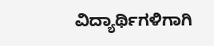ವಿದ್ಯಾರ್ಥಿಗಳಿಗಾಗಿ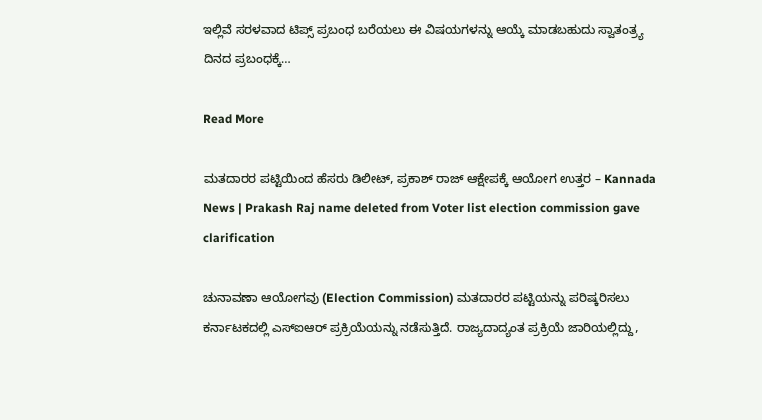ಇಲ್ಲಿವೆ ಸರಳವಾದ ಟಿಪ್ಸ್ ಪ್ರಬಂಧ ಬರೆಯಲು ಈ ವಿಷಯಗಳನ್ನು ಆಯ್ಕೆ ಮಾಡಬಹುದು ಸ್ವಾತಂತ್ರ್ಯ ದಿನದ ಪ್ರಬಂಧಕ್ಕೆ…

Read More

ಮತದಾರರ ಪಟ್ಟಿಯಿಂದ ಹೆಸರು ಡಿಲೀಟ್, ಪ್ರಕಾಶ್ ರಾಜ್ ಆಕ್ಷೇಪಕ್ಕೆ ಆಯೋಗ ಉತ್ತರ – Kannada News | Prakash Raj name deleted from Voter list election commission gave clarification

ಚುನಾವಣಾ ಆಯೋಗವು (Election Commission) ಮತದಾರರ ಪಟ್ಟಿಯನ್ನು ಪರಿಷ್ಕರಿಸಲು ಕರ್ನಾಟಕದಲ್ಲಿ ಎಸ್ಐಆರ್ ಪ್ರಕ್ರಿಯೆಯನ್ನು ನಡೆಸುತ್ತಿದೆ. ರಾಜ್ಯದಾದ್ಯಂತ ಪ್ರಕ್ರಿಯೆ ಜಾರಿಯಲ್ಲಿದ್ದು,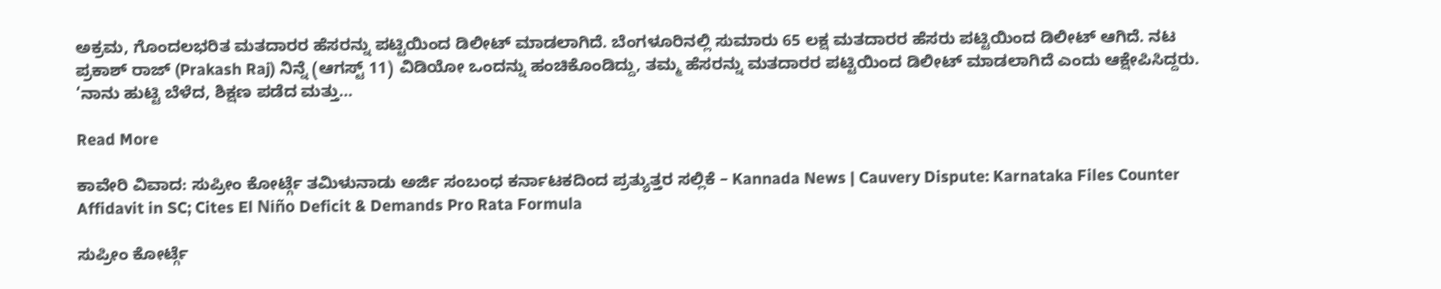ಅಕ್ರಮ, ಗೊಂದಲಭರಿತ ಮತದಾರರ ಹೆಸರನ್ನು ಪಟ್ಟಿಯಿಂದ ಡಿಲೀಟ್ ಮಾಡಲಾಗಿದೆ. ಬೆಂಗಳೂರಿನಲ್ಲಿ ಸುಮಾರು 65 ಲಕ್ಷ ಮತದಾರರ ಹೆಸರು ಪಟ್ಟಿಯಿಂದ ಡಿಲೀಟ್ ಆಗಿದೆ. ನಟ ಪ್ರಕಾಶ್ ರಾಜ್ (Prakash Raj) ನಿನ್ನೆ (ಆಗಸ್ಟ್ 11) ವಿಡಿಯೋ ಒಂದನ್ನು ಹಂಚಿಕೊಂಡಿದ್ದು, ತಮ್ಮ ಹೆಸರನ್ನು ಮತದಾರರ ಪಟ್ಟಿಯಿಂದ ಡಿಲೀಟ್ ಮಾಡಲಾಗಿದೆ ಎಂದು ಆಕ್ಷೇಪಿಸಿದ್ದರು. ‘ನಾನು ಹುಟ್ಟಿ ಬೆಳೆದ, ಶಿಕ್ಷಣ ಪಡೆದ ಮತ್ತು…

Read More

ಕಾವೇರಿ ವಿವಾದ: ಸುಪ್ರೀಂ ಕೋರ್ಟ್ಗೆ ತಮಿಳುನಾಡು ಅರ್ಜಿ ಸಂಬಂಧ ಕರ್ನಾಟಕದಿಂದ ಪ್ರತ್ಯುತ್ತರ ಸಲ್ಲಿಕೆ – Kannada News | Cauvery Dispute: Karnataka Files Counter Affidavit in SC; Cites El Niño Deficit & Demands Pro Rata Formula

ಸುಪ್ರೀಂ ಕೋರ್ಟ್ಗೆ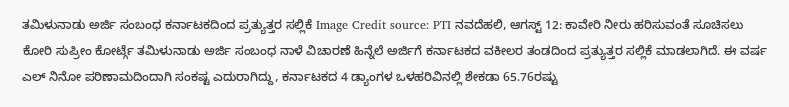ತಮಿಳುನಾಡು ಅರ್ಜಿ ಸಂಬಂಧ ಕರ್ನಾಟಕದಿಂದ ಪ್ರತ್ಯುತ್ತರ ಸಲ್ಲಿಕೆ Image Credit source: PTI ನವದೆಹಲಿ, ಆಗಸ್ಟ್ 12: ಕಾವೇರಿ ನೀರು ಹರಿಸುವಂತೆ ಸೂಚಿಸಲು ಕೋರಿ ಸುಪ್ರೀಂ ಕೋರ್ಟ್ಗೆ ತಮಿಳುನಾಡು ಅರ್ಜಿ ಸಂಬಂಧ ನಾಳೆ ವಿಚಾರಣೆ ಹಿನ್ನೆಲೆ ಅರ್ಜಿಗೆ ಕರ್ನಾಟಕದ ವಕೀಲರ ತಂಡದಿಂದ ಪ್ರತ್ಯುತ್ತರ ಸಲ್ಲಿಕೆ ಮಾಡಲಾಗಿದೆ. ಈ ವರ್ಷ ಎಲ್ ನಿನೋ ಪರಿಣಾಮದಿಂದಾಗಿ ಸಂಕಷ್ಟ ಎದುರಾಗಿದ್ದು, ಕರ್ನಾಟಕದ 4 ಡ್ಯಾಂಗಳ ಒಳಹರಿವಿನಲ್ಲಿ ಶೇಕಡಾ 65.76ರಷ್ಟು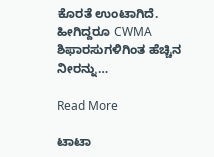ಕೊರತೆ ಉಂಟಾಗಿದೆ. ಹೀಗಿದ್ದರೂ CWMA ಶಿಫಾರಸುಗಳಿಗಿಂತ ಹೆಚ್ಚಿನ ನೀರನ್ನು…

Read More

ಟಾಟಾ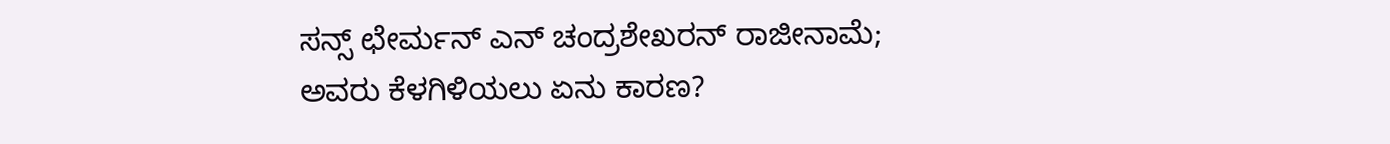ಸನ್ಸ್ ಛೇರ್ಮನ್ ಎನ್ ಚಂದ್ರಶೇಖರನ್ ರಾಜೀನಾಮೆ; ಅವರು ಕೆಳಗಿಳಿಯಲು ಏನು ಕಾರಣ?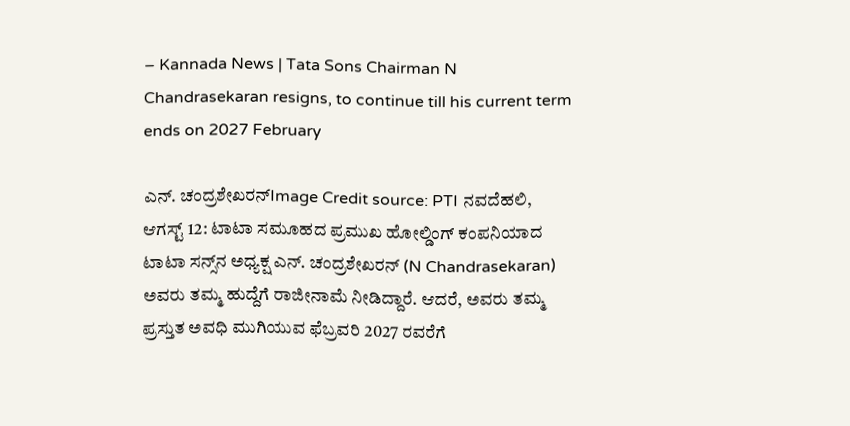– Kannada News | Tata Sons Chairman N Chandrasekaran resigns, to continue till his current term ends on 2027 February

ಎನ್. ಚಂದ್ರಶೇಖರನ್Image Credit source: PTI ನವದೆಹಲಿ, ಆಗಸ್ಟ್ 12: ಟಾಟಾ ಸಮೂಹದ ಪ್ರಮುಖ ಹೋಲ್ಡಿಂಗ್ ಕಂಪನಿಯಾದ ಟಾಟಾ ಸನ್ಸ್‌ನ ಅಧ್ಯಕ್ಷ ಎನ್. ಚಂದ್ರಶೇಖರನ್ (N Chandrasekaran) ಅವರು ತಮ್ಮ ಹುದ್ದೆಗೆ ರಾಜೀನಾಮೆ ನೀಡಿದ್ದಾರೆ. ಆದರೆ, ಅವರು ತಮ್ಮ ಪ್ರಸ್ತುತ ಅವಧಿ ಮುಗಿಯುವ ಫೆಬ್ರವರಿ 2027 ರವರೆಗೆ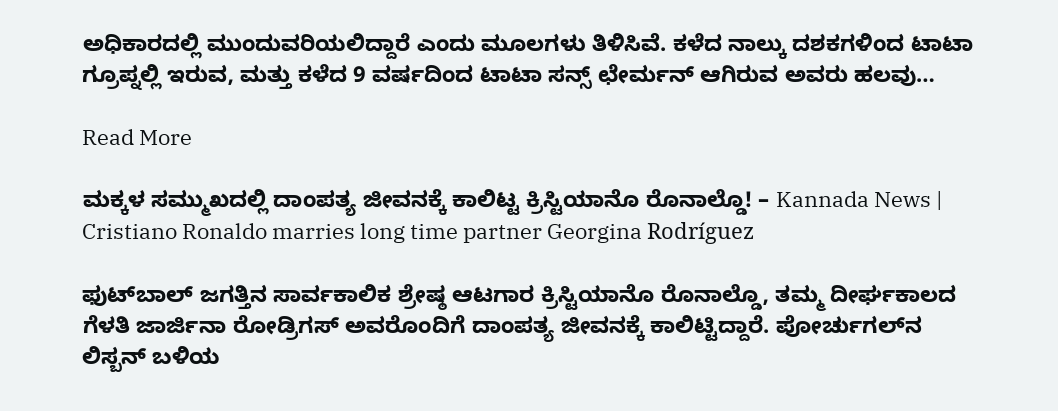ಅಧಿಕಾರದಲ್ಲಿ ಮುಂದುವರಿಯಲಿದ್ದಾರೆ ಎಂದು ಮೂಲಗಳು ತಿಳಿಸಿವೆ. ಕಳೆದ ನಾಲ್ಕು ದಶಕಗಳಿಂದ ಟಾಟಾ ಗ್ರೂಪ್ನಲ್ಲಿ ಇರುವ, ಮತ್ತು ಕಳೆದ 9 ವರ್ಷದಿಂದ ಟಾಟಾ ಸನ್ಸ್ ಛೇರ್ಮನ್ ಆಗಿರುವ ಅವರು ಹಲವು…

Read More

ಮಕ್ಕಳ ಸಮ್ಮುಖದಲ್ಲಿ ದಾಂಪತ್ಯ ಜೀವನಕ್ಕೆ ಕಾಲಿಟ್ಟ ಕ್ರಿಸ್ಟಿಯಾನೊ ರೊನಾಲ್ಡೊ! – Kannada News | Cristiano Ronaldo marries long time partner Georgina Rodríguez

ಫುಟ್‌ಬಾಲ್ ಜಗತ್ತಿನ ಸಾರ್ವಕಾಲಿಕ ಶ್ರೇಷ್ಠ ಆಟಗಾರ ಕ್ರಿಸ್ಟಿಯಾನೊ ರೊನಾಲ್ಡೊ, ತಮ್ಮ ದೀರ್ಘಕಾಲದ ಗೆಳತಿ ಜಾರ್ಜಿನಾ ರೋಡ್ರಿಗಸ್ ಅವರೊಂದಿಗೆ ದಾಂಪತ್ಯ ಜೀವನಕ್ಕೆ ಕಾಲಿಟ್ಟಿದ್ದಾರೆ. ಪೋರ್ಚುಗಲ್‌ನ ಲಿಸ್ಬನ್ ಬಳಿಯ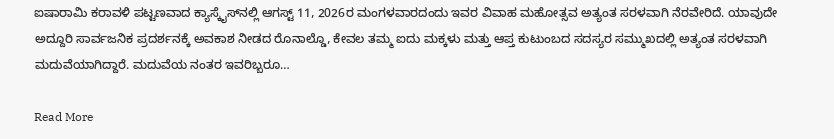ಐಷಾರಾಮಿ ಕರಾವಳಿ ಪಟ್ಟಣವಾದ ಕ್ಯಾಸ್ಕೈಸ್‌ನಲ್ಲಿ ಆಗಸ್ಟ್ 11, 2026ರ ಮಂಗಳವಾರದಂದು ಇವರ ವಿವಾಹ ಮಹೋತ್ಸವ ಅತ್ಯಂತ ಸರಳವಾಗಿ ನೆರವೇರಿದೆ. ಯಾವುದೇ ಅದ್ದೂರಿ ಸಾರ್ವಜನಿಕ ಪ್ರದರ್ಶನಕ್ಕೆ ಅವಕಾಶ ನೀಡದ ರೊನಾಲ್ಡೊ, ಕೇವಲ ತಮ್ಮ ಐದು ಮಕ್ಕಳು ಮತ್ತು ಆಪ್ತ ಕುಟುಂಬದ ಸದಸ್ಯರ ಸಮ್ಮುಖದಲ್ಲಿ ಅತ್ಯಂತ ಸರಳವಾಗಿ ಮದುವೆಯಾಗಿದ್ದಾರೆ. ಮದುವೆಯ ನಂತರ ಇವರಿಬ್ಬರೂ…

Read More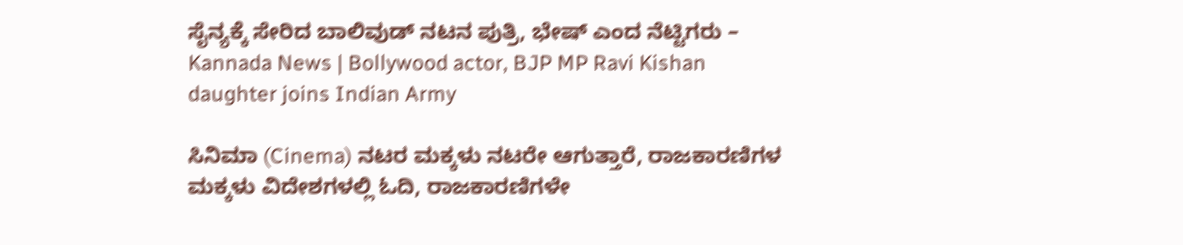ಸೈನ್ಯಕ್ಕೆ ಸೇರಿದ ಬಾಲಿವುಡ್ ನಟನ ಪುತ್ರಿ, ಭೇಷ್ ಎಂದ ನೆಟ್ಟಿಗರು – Kannada News | Bollywood actor, BJP MP Ravi Kishan daughter joins Indian Army

ಸಿನಿಮಾ (Cinema) ನಟರ ಮಕ್ಕಳು ನಟರೇ ಆಗುತ್ತಾರೆ, ರಾಜಕಾರಣಿಗಳ ಮಕ್ಕಳು ವಿದೇಶಗಳಲ್ಲಿ ಓದಿ, ರಾಜಕಾರಣಿಗಳೇ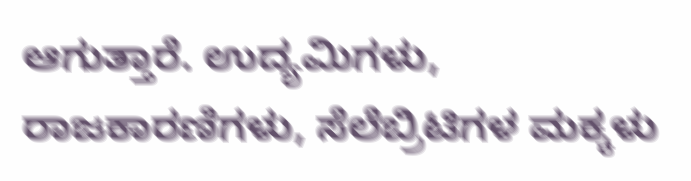ಆಗುತ್ತಾರೆ. ಉದ್ಯಮಿಗಳು, ರಾಜಕಾರಣಿಗಳು, ಸೆಲೆಬ್ರಿಟಿಗಳ ಮಕ್ಕಳು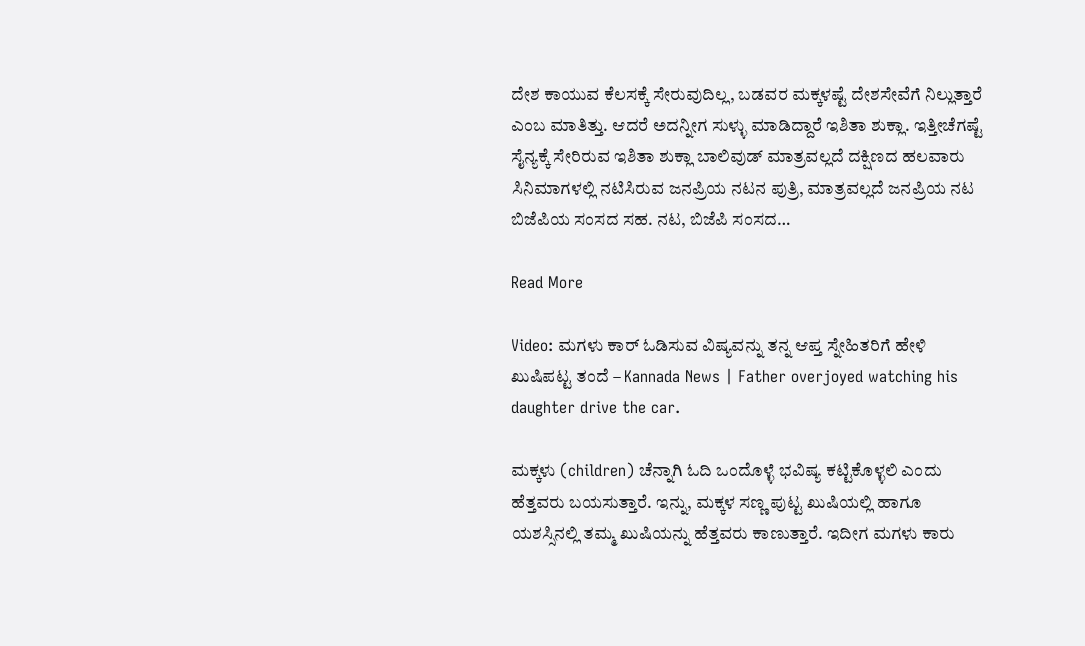ದೇಶ ಕಾಯುವ ಕೆಲಸಕ್ಕೆ ಸೇರುವುದಿಲ್ಲ, ಬಡವರ ಮಕ್ಕಳಷ್ಟೆ ದೇಶಸೇವೆಗೆ ನಿಲ್ಲುತ್ತಾರೆ ಎಂಬ ಮಾತಿತ್ತು. ಆದರೆ ಅದನ್ನೀಗ ಸುಳ್ಳು ಮಾಡಿದ್ದಾರೆ ಇಶಿತಾ ಶುಕ್ಲಾ. ಇತ್ತೀಚೆಗಷ್ಟೆ ಸೈನ್ಯಕ್ಕೆ ಸೇರಿರುವ ಇಶಿತಾ ಶುಕ್ಲಾ ಬಾಲಿವುಡ್ ಮಾತ್ರವಲ್ಲದೆ ದಕ್ಷಿಣದ ಹಲವಾರು ಸಿನಿಮಾಗಳಲ್ಲಿ ನಟಿಸಿರುವ ಜನಪ್ರಿಯ ನಟನ ಪುತ್ರಿ, ಮಾತ್ರವಲ್ಲದೆ ಜನಪ್ರಿಯ ನಟ ಬಿಜೆಪಿಯ ಸಂಸದ ಸಹ. ನಟ, ಬಿಜೆಪಿ ಸಂಸದ…

Read More

Video: ಮಗಳು ಕಾರ್ ಓಡಿಸುವ ವಿಷ್ಯವನ್ನು ತನ್ನ ಆಪ್ತ ಸ್ನೇಹಿತರಿಗೆ ಹೇಳಿ ಖುಷಿಪಟ್ಟ ತಂದೆ – Kannada News | Father overjoyed watching his daughter drive the car.

ಮಕ್ಕಳು (children) ಚೆನ್ನಾಗಿ ಓದಿ ಒಂದೊಳ್ಳೆ ಭವಿಷ್ಯ ಕಟ್ಟಿಕೊಳ್ಳಲಿ ಎಂದು ಹೆತ್ತವರು ಬಯಸುತ್ತಾರೆ. ಇನ್ನು, ಮಕ್ಕಳ ಸಣ್ಣ ಪುಟ್ಟ ಖುಷಿಯಲ್ಲಿ ಹಾಗೂ ಯಶಸ್ಸಿನಲ್ಲಿ ತಮ್ಮ ಖುಷಿಯನ್ನು ಹೆತ್ತವರು ಕಾಣುತ್ತಾರೆ. ಇದೀಗ ಮಗಳು ಕಾರು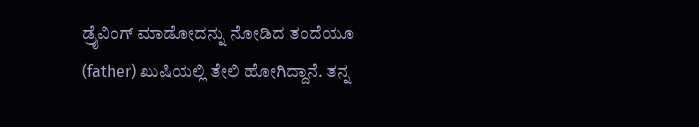ಡ್ರೈವಿಂಗ್ ಮಾಡೋದನ್ನು ನೋಡಿದ ತಂದೆಯೂ (father) ಖುಷಿಯಲ್ಲಿ ತೇಲಿ ಹೋಗಿದ್ದಾನೆ. ತನ್ನ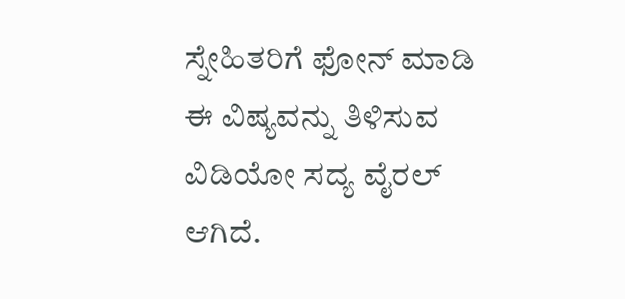ಸ್ನೇಹಿತರಿಗೆ ಫೋನ್ ಮಾಡಿ ಈ ವಿಷ್ಯವನ್ನು ತಿಳಿಸುವ ವಿಡಿಯೋ ಸದ್ಯ ವೈರಲ್ ಆಗಿದೆ.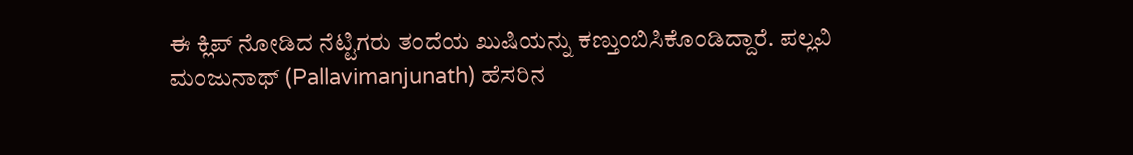ಈ ಕ್ಲಿಪ್‌ ನೋಡಿದ ನೆಟ್ಟಿಗರು ತಂದೆಯ ಖುಷಿಯನ್ನು ಕಣ್ತುಂಬಿಸಿಕೊಂಡಿದ್ದಾರೆ. ಪಲ್ಲವಿ ಮಂಜುನಾಥ್ (Pallavimanjunath) ಹೆಸರಿನ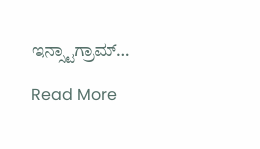ಇನ್ಸ್ಟಾಗ್ರಾಮ್…

Read More